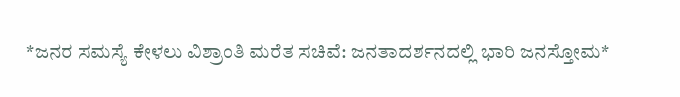*ಜನರ ಸಮಸ್ಯೆ ಕೇಳಲು ವಿಶ್ರಾಂತಿ ಮರೆತ ಸಚಿವೆ: ಜನತಾದರ್ಶನದಲ್ಲಿ ಭಾರಿ ಜನಸ್ತೋಮ*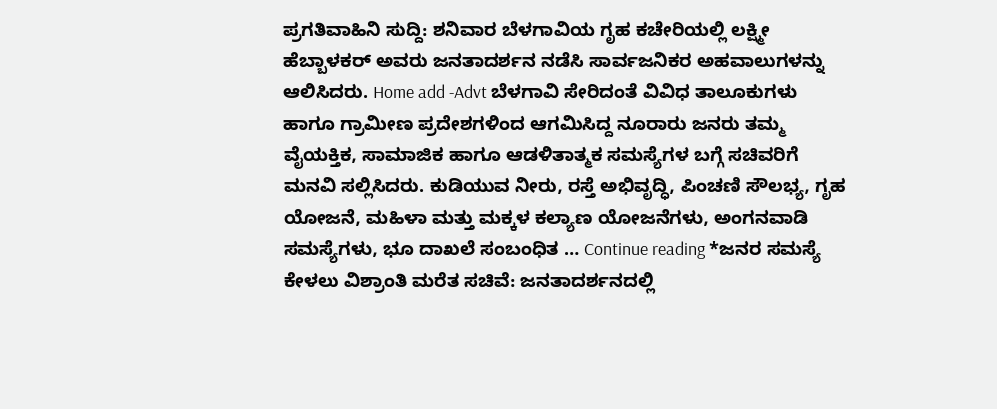ಪ್ರಗತಿವಾಹಿನಿ ಸುದ್ದಿ: ಶನಿವಾರ ಬೆಳಗಾವಿಯ ಗೃಹ ಕಚೇರಿಯಲ್ಲಿ ಲಕ್ಷ್ಮೀ ಹೆಬ್ಬಾಳಕರ್ ಅವರು ಜನತಾದರ್ಶನ ನಡೆಸಿ ಸಾರ್ವಜನಿಕರ ಅಹವಾಲುಗಳನ್ನು ಆಲಿಸಿದರು. Home add -Advt ಬೆಳಗಾವಿ ಸೇರಿದಂತೆ ವಿವಿಧ ತಾಲೂಕುಗಳು ಹಾಗೂ ಗ್ರಾಮೀಣ ಪ್ರದೇಶಗಳಿಂದ ಆಗಮಿಸಿದ್ದ ನೂರಾರು ಜನರು ತಮ್ಮ ವೈಯಕ್ತಿಕ, ಸಾಮಾಜಿಕ ಹಾಗೂ ಆಡಳಿತಾತ್ಮಕ ಸಮಸ್ಯೆಗಳ ಬಗ್ಗೆ ಸಚಿವರಿಗೆ ಮನವಿ ಸಲ್ಲಿಸಿದರು. ಕುಡಿಯುವ ನೀರು, ರಸ್ತೆ ಅಭಿವೃದ್ಧಿ, ಪಿಂಚಣಿ ಸೌಲಭ್ಯ, ಗೃಹ ಯೋಜನೆ, ಮಹಿಳಾ ಮತ್ತು ಮಕ್ಕಳ ಕಲ್ಯಾಣ ಯೋಜನೆಗಳು, ಅಂಗನವಾಡಿ ಸಮಸ್ಯೆಗಳು, ಭೂ ದಾಖಲೆ ಸಂಬಂಧಿತ … Continue reading *ಜನರ ಸಮಸ್ಯೆ ಕೇಳಲು ವಿಶ್ರಾಂತಿ ಮರೆತ ಸಚಿವೆ: ಜನತಾದರ್ಶನದಲ್ಲಿ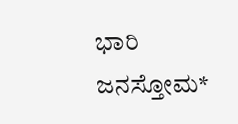ಭಾರಿ ಜನಸ್ತೋಮ*